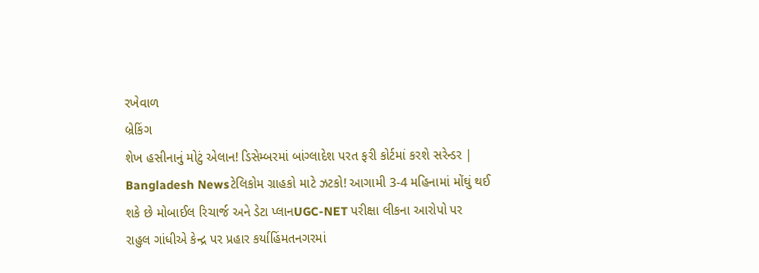રખેવાળ
બ્રેકિંગ
શેખ હસીનાનું મોટું એલાન! ડિસેમ્બરમાં બાંગ્લાદેશ પરત ફરી કોર્ટમાં કરશે સરેન્ડર | Bangladesh Newsટેલિકોમ ગ્રાહકો માટે ઝટકો! આગામી 3-4 મહિનામાં મોંઘું થઈ શકે છે મોબાઈલ રિચાર્જ અને ડેટા પ્લાનUGC-NET પરીક્ષા લીકના આરોપો પર રાહુલ ગાંધીએ કેન્દ્ર પર પ્રહાર કર્યાહિંમતનગરમાં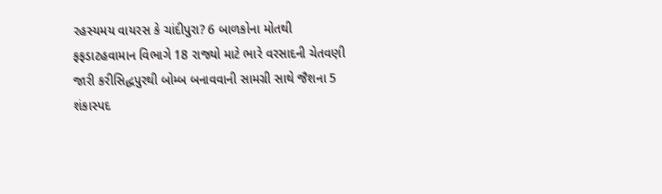રહસ્યમય વાયરસ કે ચાંદીપુરા? 6 બાળકોના મોતથી ફફડાટહવામાન વિભાગે 18 રાજ્યો માટે ભારે વરસાદની ચેતવણી જારી કરીસિદ્ધપુરથી બોમ્બ બનાવવાની સામગ્રી સાથે જૈશના 5 શંકાસ્પદ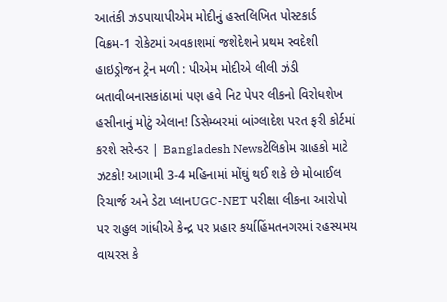આતંકી ઝડપાયાપીએમ મોદીનું હસ્તલિખિત પોસ્ટકાર્ડ વિક્રમ-1 રોકેટમાં અવકાશમાં જશેદેશને પ્રથમ સ્વદેશી હાઇડ્રોજન ટ્રેન મળી : પીએમ મોદીએ લીલી ઝંડી બતાવીબનાસકાંઠામાં પણ હવે નિટ પેપર લીકનો વિરોધશેખ હસીનાનું મોટું એલાન! ડિસેમ્બરમાં બાંગ્લાદેશ પરત ફરી કોર્ટમાં કરશે સરેન્ડર | Bangladesh Newsટેલિકોમ ગ્રાહકો માટે ઝટકો! આગામી 3-4 મહિનામાં મોંઘું થઈ શકે છે મોબાઈલ રિચાર્જ અને ડેટા પ્લાનUGC-NET પરીક્ષા લીકના આરોપો પર રાહુલ ગાંધીએ કેન્દ્ર પર પ્રહાર કર્યાહિંમતનગરમાં રહસ્યમય વાયરસ કે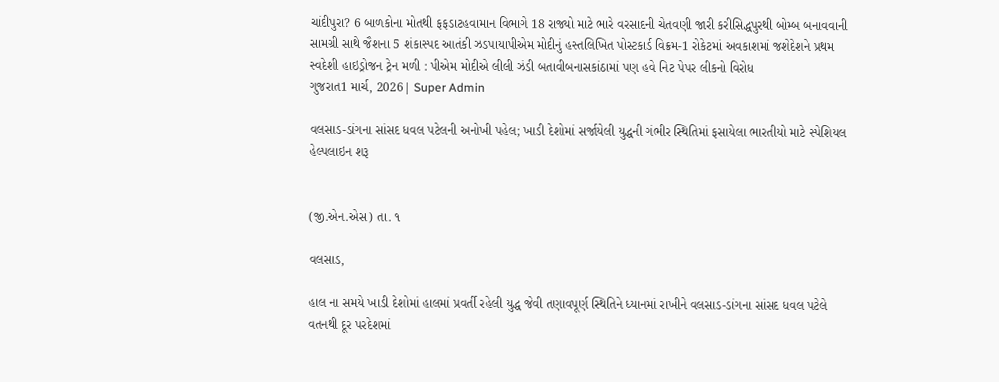ચાંદીપુરા? 6 બાળકોના મોતથી ફફડાટહવામાન વિભાગે 18 રાજ્યો માટે ભારે વરસાદની ચેતવણી જારી કરીસિદ્ધપુરથી બોમ્બ બનાવવાની સામગ્રી સાથે જૈશના 5 શંકાસ્પદ આતંકી ઝડપાયાપીએમ મોદીનું હસ્તલિખિત પોસ્ટકાર્ડ વિક્રમ-1 રોકેટમાં અવકાશમાં જશેદેશને પ્રથમ સ્વદેશી હાઇડ્રોજન ટ્રેન મળી : પીએમ મોદીએ લીલી ઝંડી બતાવીબનાસકાંઠામાં પણ હવે નિટ પેપર લીકનો વિરોધ
ગુજરાત1 માર્ચ, 2026| Super Admin

વલસાડ-ડાંગના સાંસદ ધવલ પટેલની અનોખી પહેલ; ખાડી દેશોમાં સર્જાયેલી યુદ્ધની ગંભીર સ્થિતિમાં ફસાયેલા ભારતીયો માટે સ્પેશિયલ હેલ્પલાઇન શરૂ


(જી.એન.એસ) તા. ૧

વલસાડ,

હાલ ના સમયે ખાડી દેશોમાં હાલમાં પ્રવર્તી રહેલી યુદ્ધ જેવી તણાવપૂર્ણ સ્થિતિને ધ્યાનમાં રાખીને વલસાડ-ડાંગના સાંસદ ધવલ પટેલે વતનથી દૂર પરદેશમાં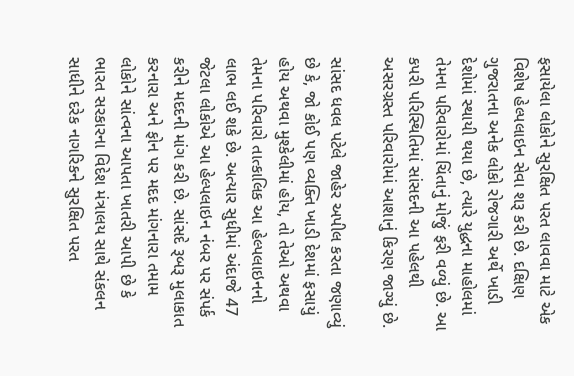ફસાયેલા લોકોને સુરક્ષિત પરત લાવવા માટે એક વિશેષ હેલ્પલાઇન સેવા શરૂ કરી છે. દક્ષિણ ગુજરાતના અનેક લોકો રોજગારી અર્થે ખાડી દેશોમાં સ્થાયી થયા છે, ત્યારે યુદ્ધના માહોલમાં તેમના પરિવારોમાં ચિંતાનું મોજું ફરી વળ્યું છે. આ કપરી પરિસ્થિતિમાં સાંસદની આ પહેલથી અસરગ્રસ્ત પરિવારોમાં આશાનું કિરણ જાગ્યું છે.

સાંસદ ધવલ પટેલે જાહેર અપીલ કરતા જણાવ્યું છે કે, જો કોઈ પણ વ્યક્તિ ખાડી દેશમાં ફસાયું હોય અથવા મુશ્કેલીમાં હોય, તો તેઓ અથવા તેમના પરિવારો તાત્કાલિક આ હેલ્પલાઇનનો લાભ લઈ શકે છે. અત્યાર સુધીમાં અંદાજે 47 જેટલા લોકોએ આ હેલ્પલાઇન નંબર પર સંપર્ક કરીને મદદની માંગ કરી છે. સાંસદે રૂબરૂ મુલાકાત કરનારા અને ફોન પર મદદ માંગનારા તમામ લોકોને સાંત્વના આપતા ખાતરી આપી છે કે ભારત સરકારના વિદેશ મંત્રાલય સાથે સંકલન સાધીને દરેક નાગરિકને સુરક્ષિત પરત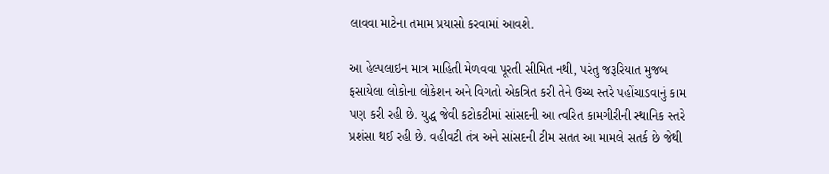લાવવા માટેના તમામ પ્રયાસો કરવામાં આવશે.

આ હેલ્પલાઇન માત્ર માહિતી મેળવવા પૂરતી સીમિત નથી, પરંતુ જરૂરિયાત મુજબ ફસાયેલા લોકોના લોકેશન અને વિગતો એકત્રિત કરી તેને ઉચ્ચ સ્તરે પહોંચાડવાનું કામ પણ કરી રહી છે. યુદ્ધ જેવી કટોકટીમાં સાંસદની આ ત્વરિત કામગીરીની સ્થાનિક સ્તરે પ્રશંસા થઈ રહી છે. વહીવટી તંત્ર અને સાંસદની ટીમ સતત આ મામલે સતર્ક છે જેથી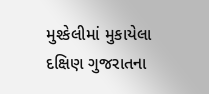મુશ્કેલીમાં મુકાયેલા દક્ષિણ ગુજરાતના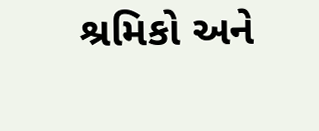શ્રમિકો અને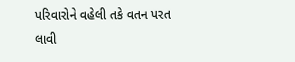પરિવારોને વહેલી તકે વતન પરત લાવી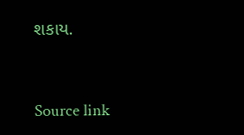શકાય.



Source link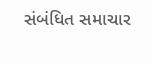સંબંધિત સમાચાર